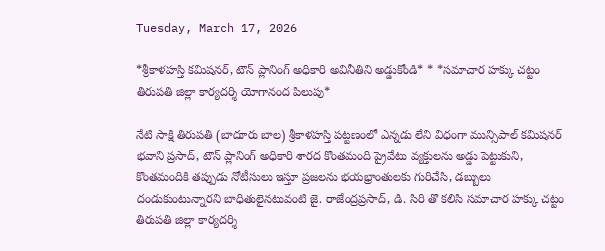Tuesday, March 17, 2026

*శ్రీకాళహస్తి కమిషనర్, టౌన్ ప్లానింగ్ అధికారి అవినీతిని అడ్డుకోండి* * *సమాచార హక్కు చట్టం తిరుపతి జిల్లా కార్యదర్శి యోగానంద పిలుపు*

నేటి సాక్షి తిరుపతి (బాదూరు బాల) శ్రీకాళహస్తి పట్టణంలో ఎన్నడు లేని విధంగా మున్సిపాల్ కమిషనర్ భవాని ప్రసాద్, టౌన్ ప్లానింగ్ అధికారి శారద కొంతమంది ప్రైవేటు వ్యక్తులను అడ్డు పెట్టుకుని, కొంతమందికి తప్పుడు నోటీసులు ఇస్తూ ప్రజలను భయభ్రాంతులకు గురిచేసి, డబ్బులు దండుకుంటున్నారని బాధితులైనటువంటి జై. రాజేంద్రప్రసాద్, డి. సిరి తొ కలిసి సమాచార హక్కు చట్టం తిరుపతి జిల్లా కార్యదర్శి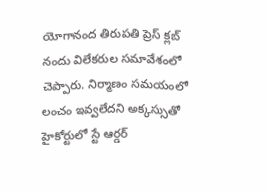యోగానంద తిరుపతి ప్రెస్ క్లబ్ నందు విలేకరుల సమావేశంలో చెప్పారు. నిర్మాణం సమయంలో లంచం ఇవ్వలేదని అక్కస్సుతో హైకోర్టులో స్టే ఆర్డర్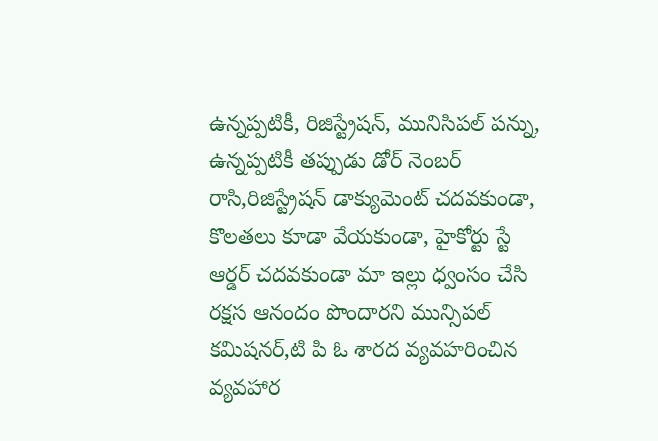ఉన్నప్పటికీ, రిజిస్ట్రేషన్, మునిసిపల్ పన్ను, ఉన్నప్పటికీ తప్పుడు డోర్ నెంబర్ రాసి,రిజిస్ట్రేషన్ డాక్యుమెంట్ చదవకుండా, కొలతలు కూడా వేయకుండా, హైకోర్టు స్టే ఆర్డర్ చదవకుండా మా ఇల్లు ధ్వంసం చేసి రక్షస ఆనందం పొందారని మున్సిపల్ కమిషనర్,టి పి ఓ శారద వ్యవహరించిన వ్యవహార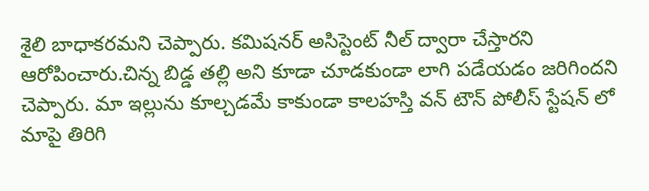శైలి బాధాకరమని చెప్పారు. కమిషనర్ అసిస్టెంట్ నీల్ ద్వారా చేస్తారని ఆరోపించారు.చిన్న బిడ్డ తల్లి అని కూడా చూడకుండా లాగి పడేయడం జరిగిందని చెప్పారు. మా ఇల్లును కూల్చడమే కాకుండా కాలహస్తి వన్ టౌన్ పోలీస్ స్టేషన్ లో మాపై తిరిగి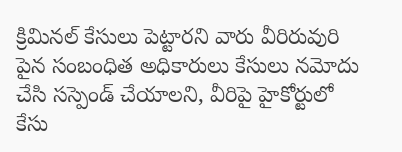క్రిమినల్ కేసులు పెట్టారని వారు వీరిరువురి పైన సంబంధిత అధికారులు కేసులు నమోదు చేసి సస్పెండ్ చేయాలని, వీరిపై హైకోర్టులో కేసు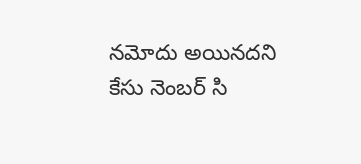నమోదు అయినదని కేసు నెంబర్ సి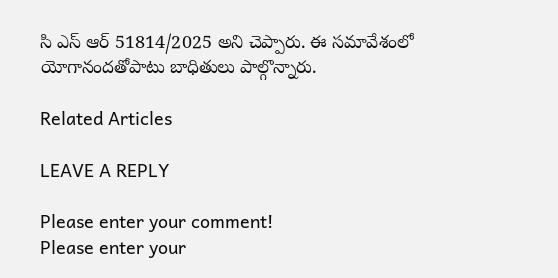సి ఎస్ ఆర్ 51814/2025 అని చెప్పారు. ఈ సమావేశంలో యోగానందతోపాటు బాధితులు పాల్గొన్నారు.

Related Articles

LEAVE A REPLY

Please enter your comment!
Please enter your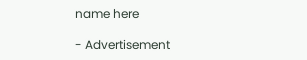name here

- Advertisement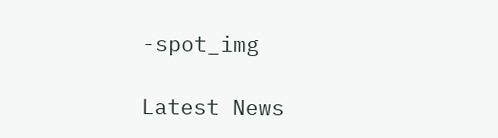-spot_img

Latest News